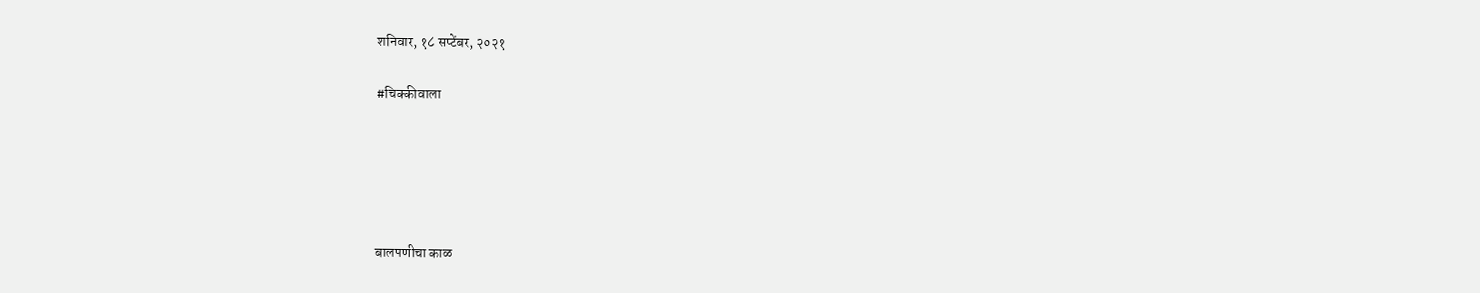शनिवार, १८ सप्टेंबर, २०२१

#चिक्कीवाला





बालपणीचा काळ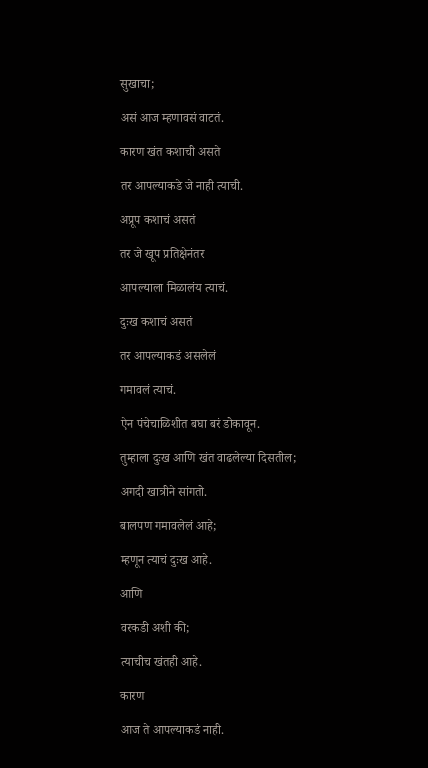सुखाचा;

असं आज म्हणावसं वाटतं.

कारण खंत कशाची असते

तर आपल्याकडे जे नाही त्याची.

अप्रूप कशाचं असतं

तर जे खूप प्रतिक्षेनंतर

आपल्याला मिळालंय त्याचं.

दुःख कशाचं असतं

तर आपल्याकडं असलेलं

गमावलं त्याचं.

ऐन पंचेचाळिशीत बघा बरं डोकावून.

तुम्हाला दुःख आणि खंत वाढलेल्या दिसतील;

अगदी खात्रीने सांगतो.

बालपण गमावलेलं आहे;

म्हणून त्याचं दुःख आहे.

आणि

वरकडी अशी की;

त्याचीच खंतही आहे.

कारण

आज ते आपल्याकडं नाही.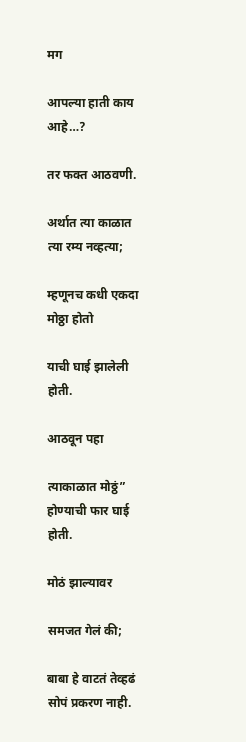मग

आपल्या हाती काय आहे…?

तर फक्त आठवणी.

अर्थात त्या काळात त्या रम्य नव्हत्या;

म्हणूनच कधी एकदा मोठ्ठा होतो

याची घाई झालेली होती.

आठवून पहा

त्याकाळात मोठ्ठं” होण्याची फार घाई होती.

मोठं झाल्यावर

समजत गेलं की;

बाबा हे वाटतं तेव्हढं सोपं प्रकरण नाही.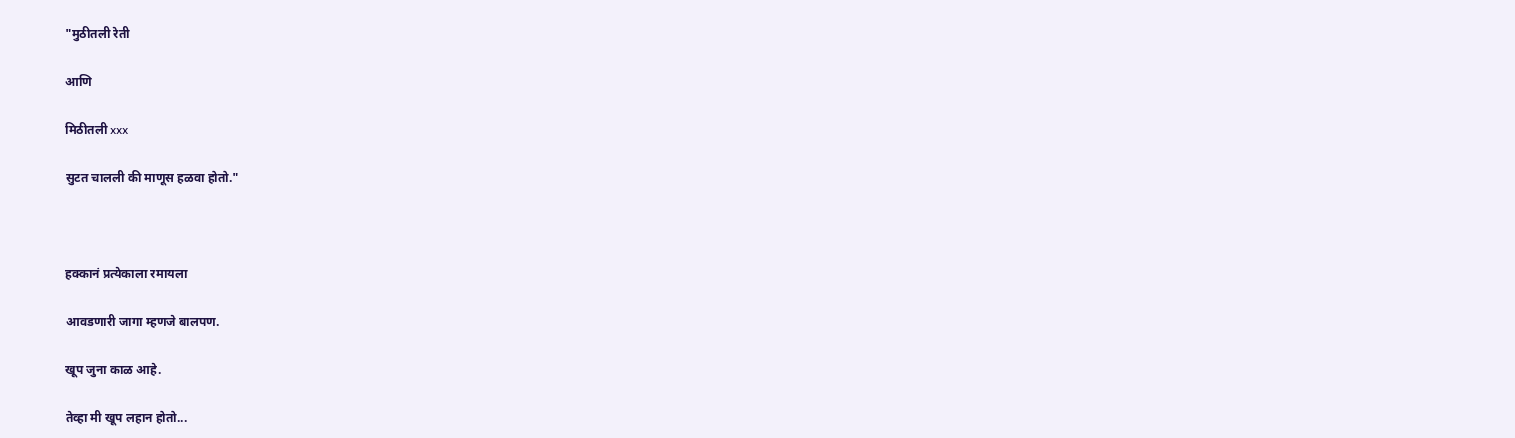"मुठीतली रेती

आणि

मिठीतली xxx

सुटत चालली की माणूस हळवा होतो."



हक्कानं प्रत्येकाला रमायला

आवडणारी जागा म्हणजे बालपण.

खूप जुना काळ आहे.

तेव्हा मी खूप लहान होतो...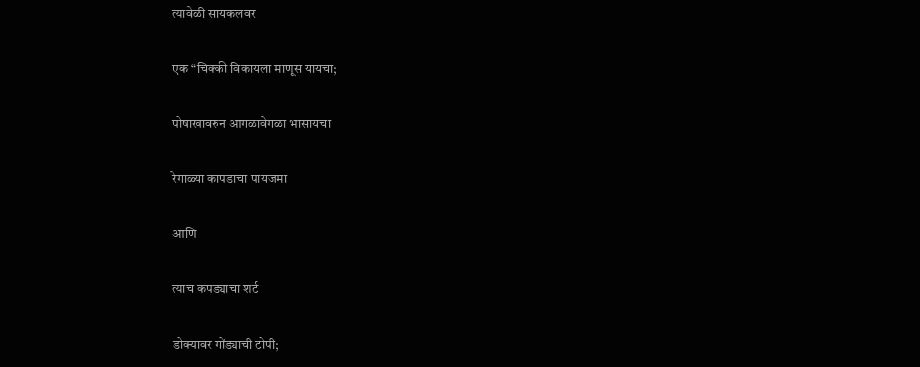त्यावेळी सायकलवर

एक “चिक्की विकायला माणूस यायचा;

पोषाखावरुन आगळावेगळा भासायचा

रेगाळ्या कापडाचा पायजमा

आणि

त्याच कपड्याचा शर्ट

डोक्यावर गोंड्याची टोपी;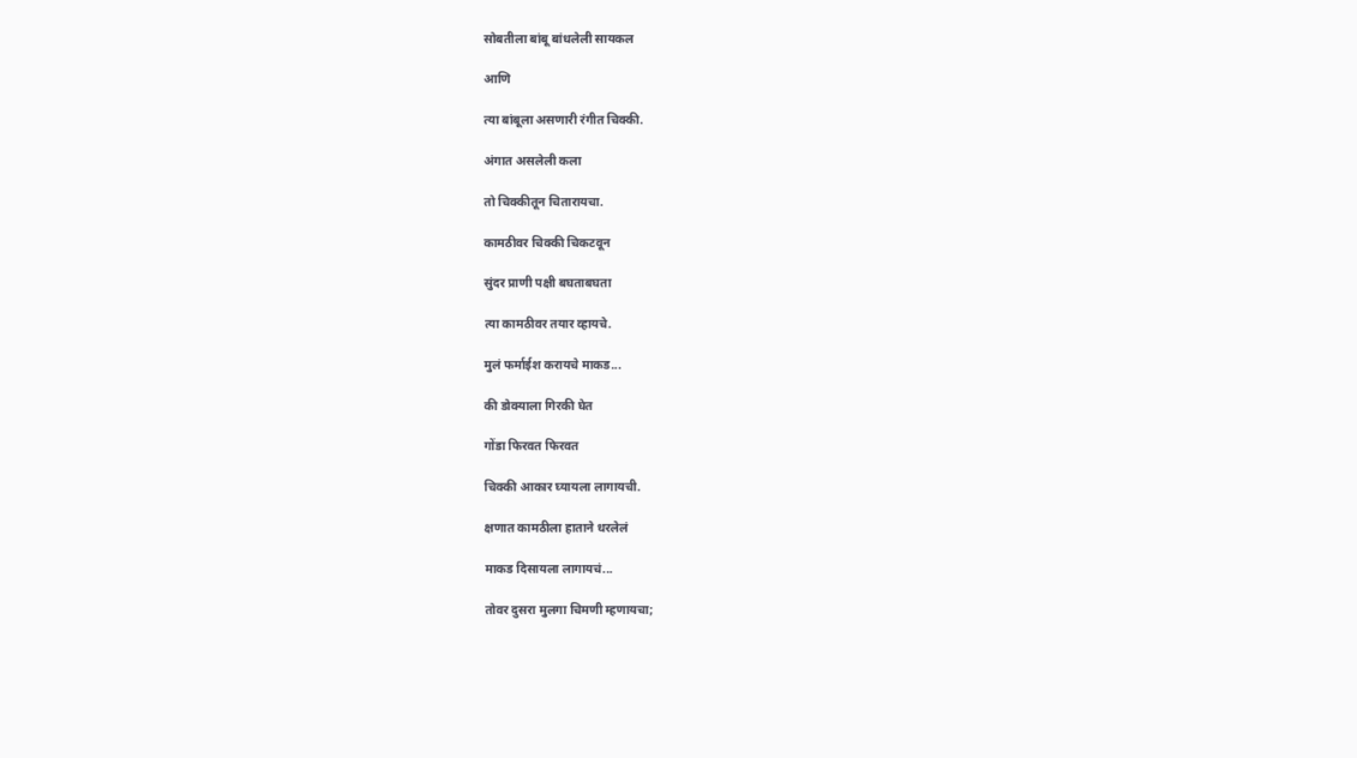सोबतीला बांबू बांधलेली सायकल

आणि

त्या बांबूला असणारी रंगीत चिक्की.

अंगात असलेली कला

तो चिक्कीतून चितारायचा.

कामठीवर चिक्की चिकटवून

सुंदर प्राणी पक्षी बघताबघता

त्या कामठीवर तयार व्हायचे.

मुलं फर्माईश करायचे माकड...

की डोक्याला गिरकी घेत

गोंडा फिरवत फिरवत

चिक्की आकार घ्यायला लागायची.

क्षणात कामठीला हाताने धरलेलं

माकड दिसायला लागायचं...

तोवर दुसरा मुलगा चिमणी म्हणायचा;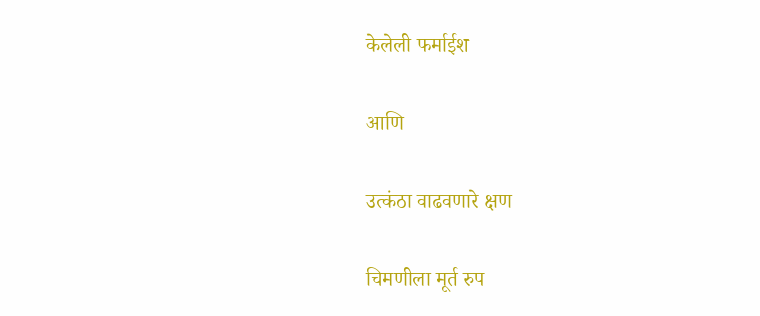केलेली फर्माईश

आणि

उत्कंठा वाढवणारे क्षण

चिमणीला मूर्त रुप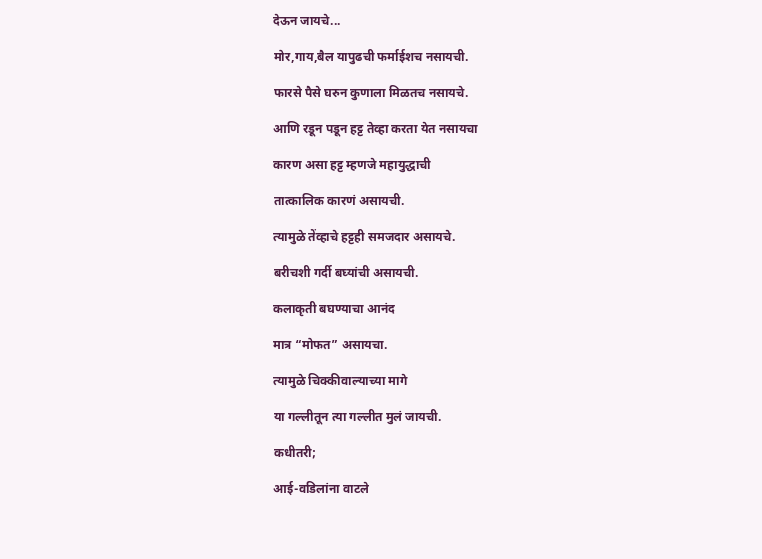देऊन जायचे...

मोर,गाय,बैल यापुढची फर्माईशच नसायची.

फारसे पैसे घरुन कुणाला मिळतच नसायचे.

आणि रडून पडून हट्ट तेव्हा करता येत नसायचा

कारण असा हट्ट म्हणजे महायुद्धाची

तात्कालिक कारणं असायची.

त्यामुळे तेंव्हाचे हट्टही समजदार असायचे.

बरीचशी गर्दी बघ्यांची असायची.

कलाकृती बघण्याचा आनंद

मात्र “मोफत” असायचा.

त्यामुळे चिक्कीवाल्याच्या मागे

या गल्लीतून त्या गल्लीत मुलं जायची.

कधीतरी;

आई-वडिलांना वाटले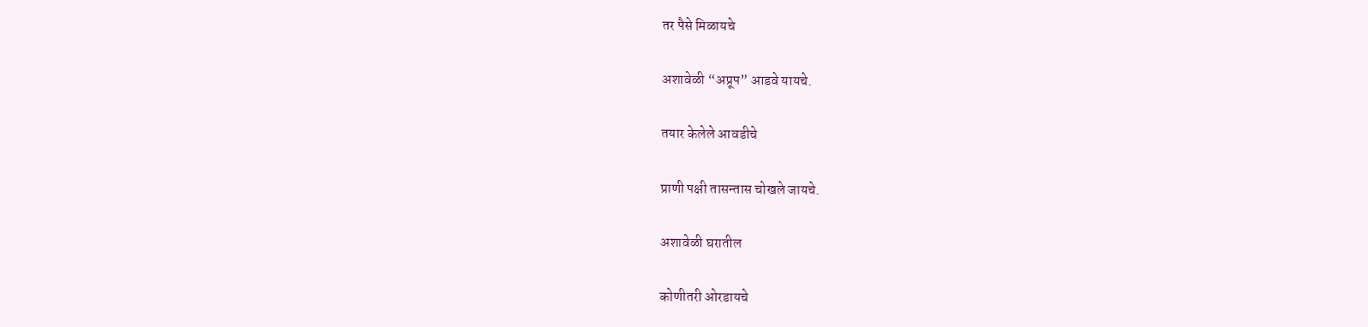तर पैसे मिळायचे

अशावेळी “अप्रूप” आडवे यायचे.

तयार केलेले आवडीचे

प्राणी पक्षी तासन्तास चोखले जायचे.

अशावेळी घरातील

कोणीतरी ओरडायचे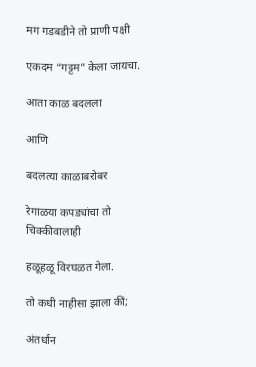मग गडबडीने तो प्राणी पक्षी

एकदम “गट्टम” केला जायचा.

आता काळ बदलला

आणि

बदलत्या काळाबरोबर

रेगाळया कपड्यांचा तो चिक्कीवालाही

हळूहळू विरघळत गेला.

तो कधी नाहीसा झाला कीं;

अंतर्धान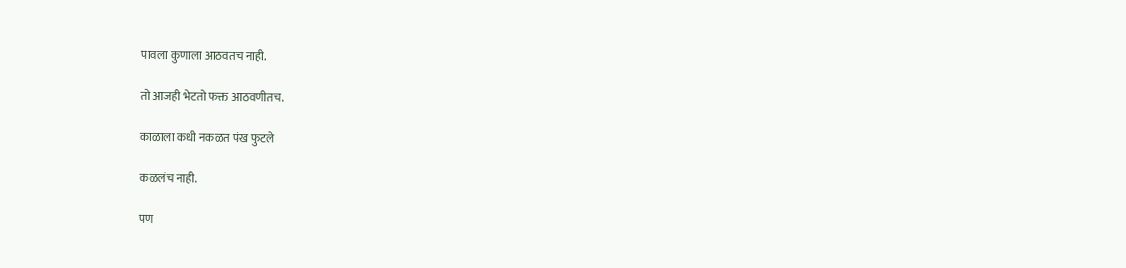पावला कुणाला आठवतच नाही.

तो आजही भेटतो फक्त आठवणीतच.

काळाला कधी नकळत पंख फुटले

कळलंच नाही.

पण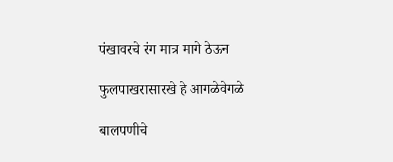पंखावरचे रंग मात्र मागे ठेऊन

फुलपाखरासारखे हे आगळेवेगळे

बालपणीचे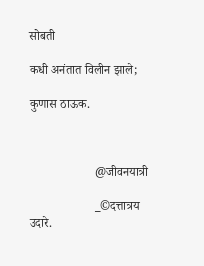सोबती

कधी अनंतात विलीन झाले;

कुणास ठाऊक.



                     @जीवनयात्री

                     _©दत्तात्रय उदारे.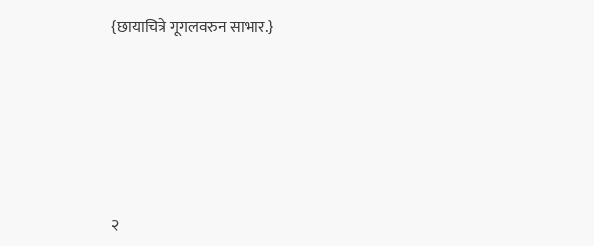{छायाचित्रे गूगलवरुन साभार.}








२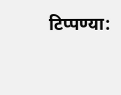टिप्पण्या: